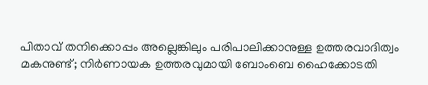പിതാവ് തനിക്കൊപ്പം അല്ലെങ്കിലും പരിപാലിക്കാനുള്ള ഉത്തരവാദിത്വം മകനുണ്ട്; നിര്‍ണായക ഉത്തരവുമായി ബോംബെ ഹൈക്കോടതി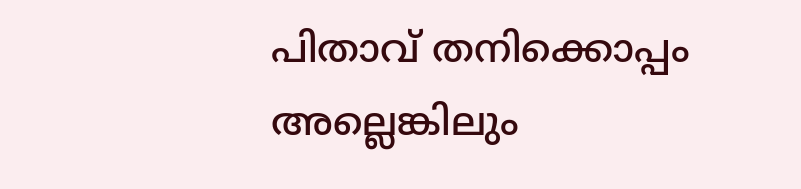പിതാവ് തനിക്കൊപ്പം അല്ലെങ്കിലും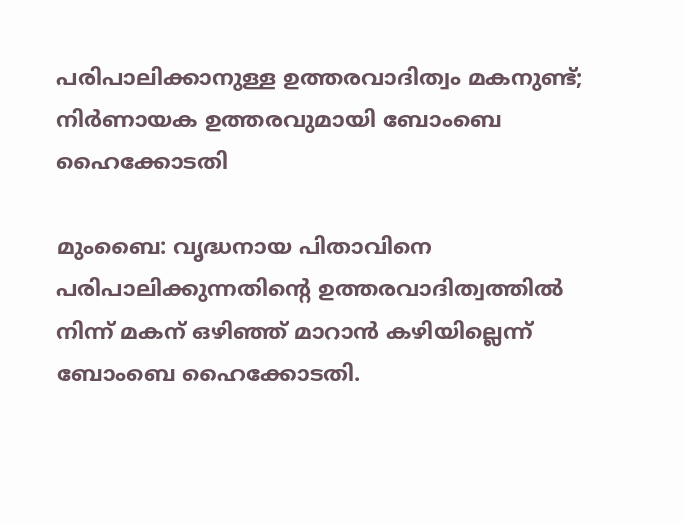പരിപാലിക്കാനുള്ള ഉത്തരവാദിത്വം മകനുണ്ട്; നിര്‍ണായക ഉത്തരവുമായി ബോംബെ ഹൈക്കോടതി

മുംബൈ: വൃദ്ധനായ പിതാവിനെ പരിപാലിക്കുന്നതിന്റെ ഉത്തരവാദിത്വത്തില്‍ നിന്ന് മകന് ഒഴിഞ്ഞ് മാറാന്‍ കഴിയില്ലെന്ന് ബോംബെ ഹൈക്കോടതി.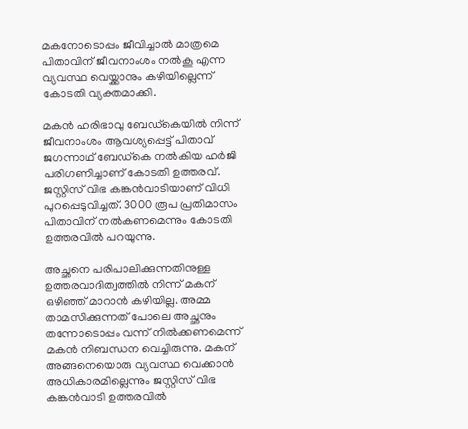മകനോടൊപ്പം ജീവിച്ചാല്‍ മാത്രമെ പിതാവിന് ജീവനാംശം നല്‍കൂ എന്ന വ്യവസ്ഥ വെയ്ക്കാനും കഴിയില്ലെന്ന് കോടതി വ്യക്തമാക്കി.

മകന്‍ ഹരിഭാവു ബേഡ്കെയില്‍ നിന്ന് ജീവനാംശം ആവശ്യപ്പെട്ട് പിതാവ് ജഗന്നാഥ് ബേഡ്കെ നല്‍കിയ ഹര്‍ജി പരിഗണിച്ചാണ് കോടതി ഉത്തരവ്. ജസ്റ്റിസ് വിഭ കങ്കന്‍വാടിയാണ് വിധി പുറപ്പെടുവിച്ചത്. 3000 രൂപ പ്രതിമാസം പിതാവിന് നല്‍കണമെന്നും കോടതി ഉത്തരവില്‍ പറയുന്നു.

അച്ഛനെ പരിപാലിക്കുന്നതിനുള്ള ഉത്തരവാദിത്വത്തില്‍ നിന്ന് മകന് ഒഴിഞ്ഞ് മാറാന്‍ കഴിയില്ല. അമ്മ താമസിക്കുന്നത് പോലെ അച്ഛനും തന്നോടൊപ്പം വന്ന് നില്‍ക്കണമെന്ന് മകന്‍ നിബന്ധന വെച്ചിരുന്നു. മകന് അങ്ങനെയൊരു വ്യവസ്ഥ വെക്കാന്‍ അധികാരമില്ലെന്നും ജസ്റ്റിസ് വിഭ കങ്കന്‍വാടി ഉത്തരവില്‍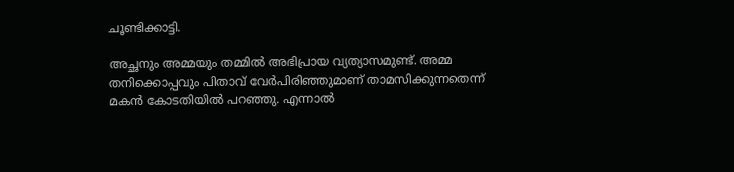ചൂണ്ടിക്കാട്ടി.

അച്ഛനും അമ്മയും തമ്മില്‍ അഭിപ്രായ വ്യത്യാസമുണ്ട്. അമ്മ തനിക്കൊപ്പവും പിതാവ് വേര്‍പിരിഞ്ഞുമാണ് താമസിക്കുന്നതെന്ന് മകന്‍ കോടതിയില്‍ പറഞ്ഞു. എന്നാല്‍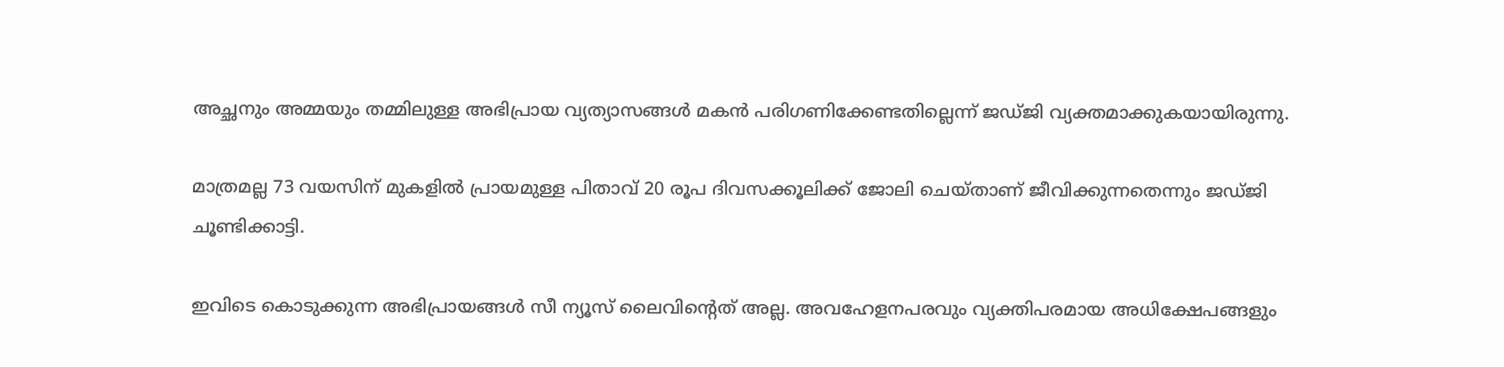അച്ഛനും അമ്മയും തമ്മിലുള്ള അഭിപ്രായ വ്യത്യാസങ്ങള്‍ മകന്‍ പരിഗണിക്കേണ്ടതില്ലെന്ന് ജഡ്ജി വ്യക്തമാക്കുകയായിരുന്നു.

മാത്രമല്ല 73 വയസിന് മുകളില്‍ പ്രായമുള്ള പിതാവ് 20 രൂപ ദിവസക്കൂലിക്ക് ജോലി ചെയ്താണ് ജീവിക്കുന്നതെന്നും ജഡ്ജി ചൂണ്ടിക്കാട്ടി.

ഇവിടെ കൊടുക്കുന്ന അഭിപ്രായങ്ങള്‍ സീ ന്യൂസ് ലൈവിന്റെത് അല്ല. അവഹേളനപരവും വ്യക്തിപരമായ അധിക്ഷേപങ്ങളും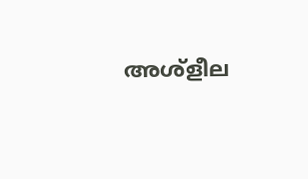അശ്‌ളീല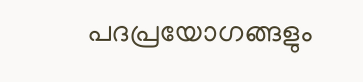പദപ്രയോഗങ്ങളും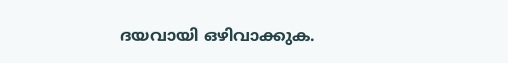ദയവായി ഒഴിവാക്കുക.